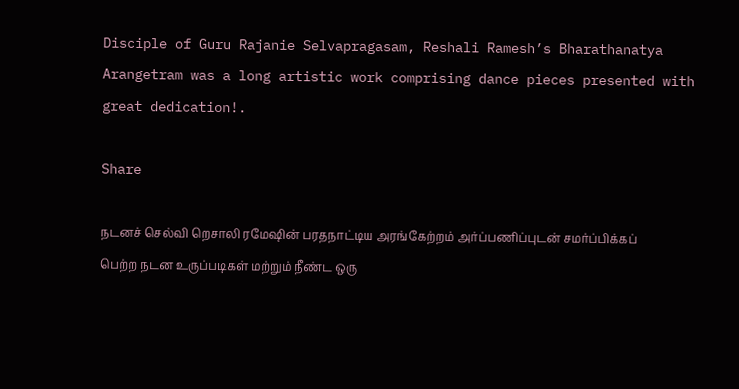Disciple of Guru Rajanie Selvapragasam, Reshali Ramesh’s Bharathanatya Arangetram was a long artistic work comprising dance pieces presented with great dedication!.

Share

நடனச் செல்வி றெசாலி ரமேஷின் பரதநாட்டிய அரங்கேற்றம் அர்ப்பணிப்புடன் சமர்ப்பிக்கப் பெற்ற நடன உருப்படிகள் மற்றும் நீண்ட ஒரு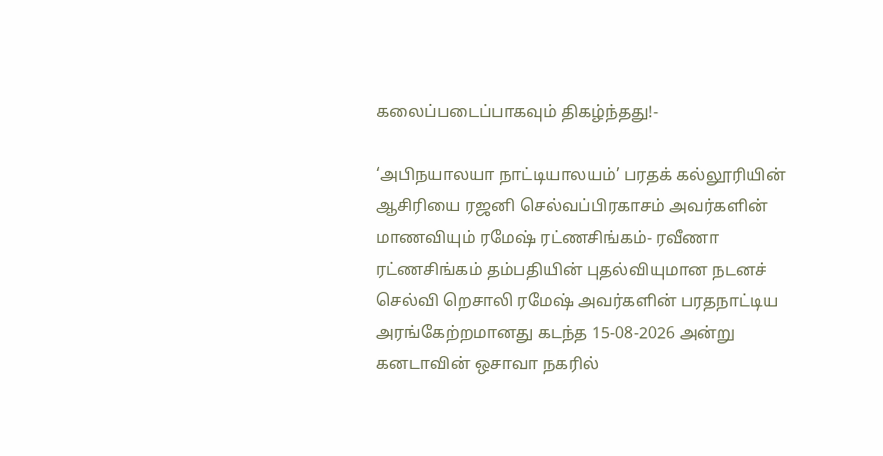கலைப்படைப்பாகவும் திகழ்ந்தது!-

‘அபிநயாலயா நாட்டியாலயம்’ பரதக் கல்லூரியின் ஆசிரியை ரஜனி செல்வப்பிரகாசம் அவர்களின் மாணவியும் ரமேஷ் ரட்ணசிங்கம்- ரவீணா ரட்ணசிங்கம் தம்பதியின் புதல்வியுமான நடனச் செல்வி றெசாலி ரமேஷ் அவர்களின் பரதநாட்டிய அரங்கேற்றமானது கடந்த 15-08-2026 அன்று கனடாவின் ஒசாவா நகரில்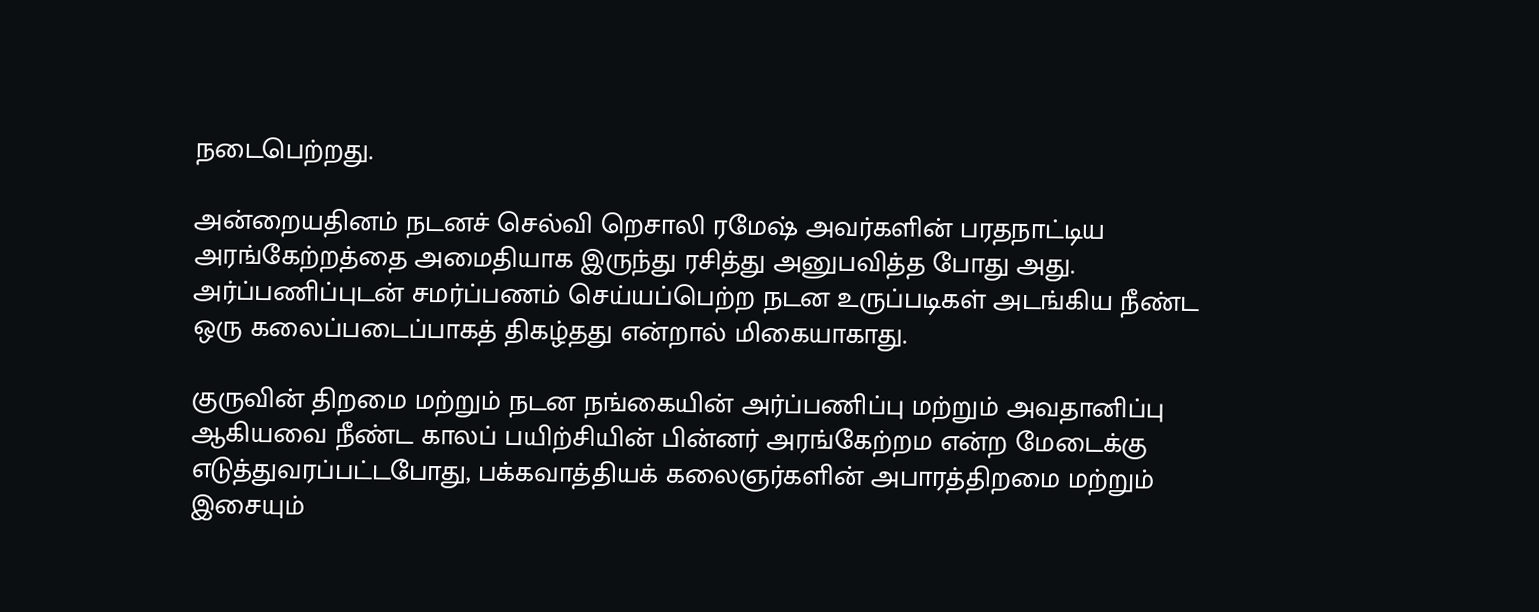நடைபெற்றது.

அன்றையதினம் நடனச் செல்வி றெசாலி ரமேஷ் அவர்களின் பரதநாட்டிய அரங்கேற்றத்தை அமைதியாக இருந்து ரசித்து அனுபவித்த போது அது. அர்ப்பணிப்புடன் சமர்ப்பணம் செய்யப்பெற்ற நடன உருப்படிகள் அடங்கிய நீண்ட ஒரு கலைப்படைப்பாகத் திகழ்தது என்றால் மிகையாகாது.

குருவின் திறமை மற்றும் நடன நங்கையின் அர்ப்பணிப்பு மற்றும் அவதானிப்பு ஆகியவை நீண்ட காலப் பயிற்சியின் பின்னர் அரங்கேற்றம என்ற மேடைக்கு எடுத்துவரப்பட்டபோது, பக்கவாத்தியக் கலைஞர்களின் அபாரத்திறமை மற்றும் இசையும்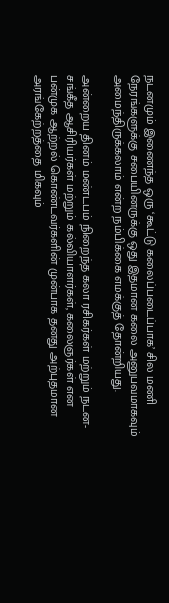நடனமும் இணைந்த ஒரு ‘கூட்டு கலைப்படைப்பாக’ சில மணி நேரங்களுக்கு சபையினருக்கு ஒது இதமான கலை அனுபவமாகவும் அமைந்திருக்கலாம் என்ற நம்பிக்கை எமக்குத் தோன்றியது.

அன்றைய தினம் மண்டபம் நிறைந்த கலா ரசிகர்கள் மற்றும் நடன-சங்கீத ஆசிரியர்கள் மற்றும் கல்வியாளர்கள், கலைஞர்கள் என பன்முக ஆற்றல் கொண்டவர்களின் முன்பாக தனது அற்புதமான அரங்கேற்றத்தை மிகவும்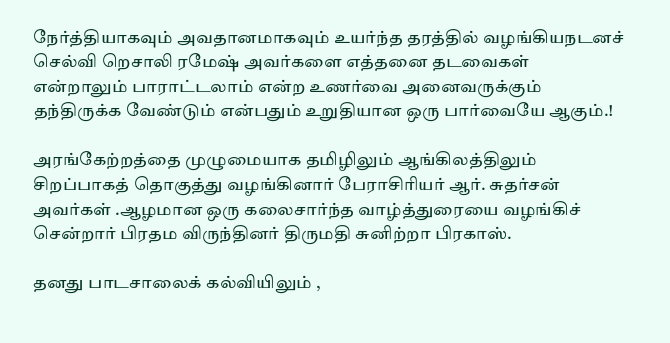நேர்த்தியாகவும் அவதானமாகவும் உயர்ந்த தரத்தில் வழங்கியநடனச் செல்வி றெசாலி ரமேஷ் அவர்களை எத்தனை தடவைகள் என்றாலும் பாராட்டலாம் என்ற உணர்வை அனைவருக்கும் தந்திருக்க வேண்டும் என்பதும் உறுதியான ஒரு பார்வையே ஆகும்.!

அரங்கேற்றத்தை முழுமையாக தமிழிலும் ஆங்கிலத்திலும் சிறப்பாகத் தொகுத்து வழங்கினார் பேராசிரியர் ஆர். சுதர்சன் அவர்கள் .ஆழமான ஒரு கலைசார்ந்த வாழ்த்துரையை வழங்கிச் சென்றார் பிரதம விருந்தினர் திருமதி சுனிற்றா பிரகாஸ்.

தனது பாடசாலைக் கல்வியிலும் ,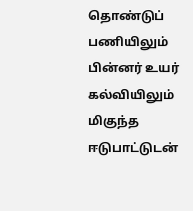தொண்டுப் பணியிலும் பின்னர் உயர் கல்வியிலும் மிகுந்த ஈடுபாட்டுடன்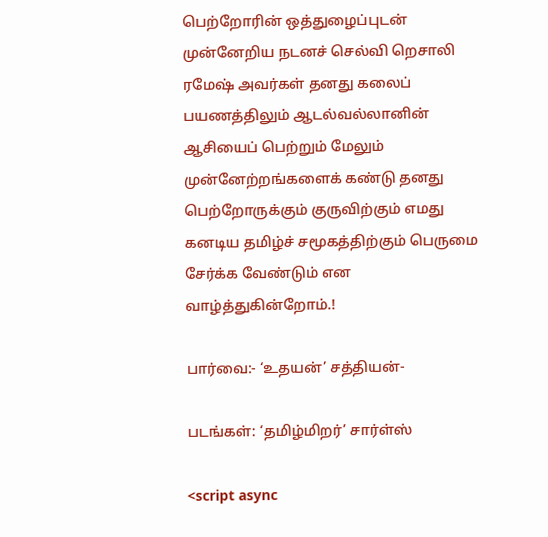பெற்றோரின் ஒத்துழைப்புடன் முன்னேறிய நடனச் செல்வி றெசாலி ரமேஷ் அவர்கள் தனது கலைப் பயணத்திலும் ஆடல்வல்லானின் ஆசியைப் பெற்றும் மேலும் முன்னேற்றங்களைக் கண்டு தனது பெற்றோருக்கும் குருவிற்கும் எமது கனடிய தமிழ்ச் சமூகத்திற்கும் பெருமை சேர்க்க வேண்டும் என வாழ்த்துகின்றோம்.!

பார்வை:- ‘உதயன்’ சத்தியன்-

படங்கள்: ‘தமிழ்மிறர்’ சார்ள்ஸ்

<script async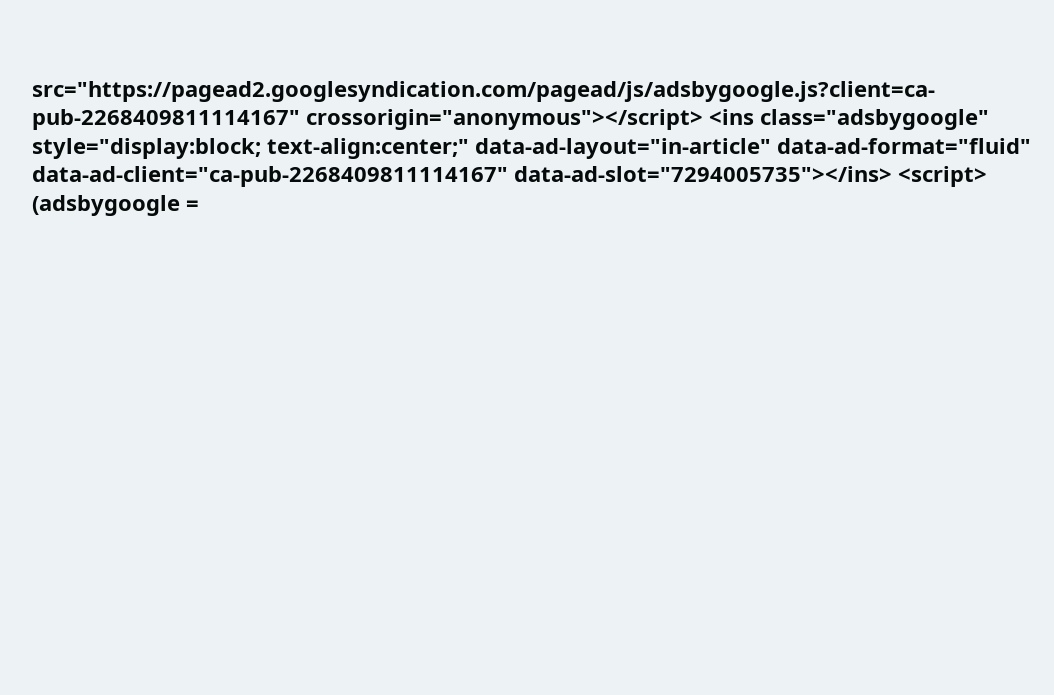src="https://pagead2.googlesyndication.com/pagead/js/adsbygoogle.js?client=ca-pub-2268409811114167" crossorigin="anonymous"></script> <ins class="adsbygoogle" style="display:block; text-align:center;" data-ad-layout="in-article" data-ad-format="fluid" data-ad-client="ca-pub-2268409811114167" data-ad-slot="7294005735"></ins> <script> (adsbygoogle =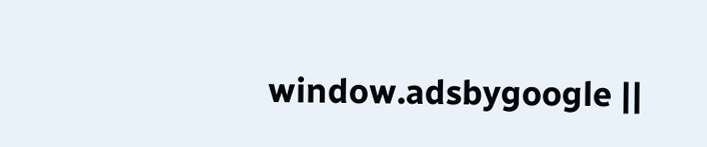window.adsbygoogle ||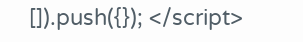[]).push({}); </script>